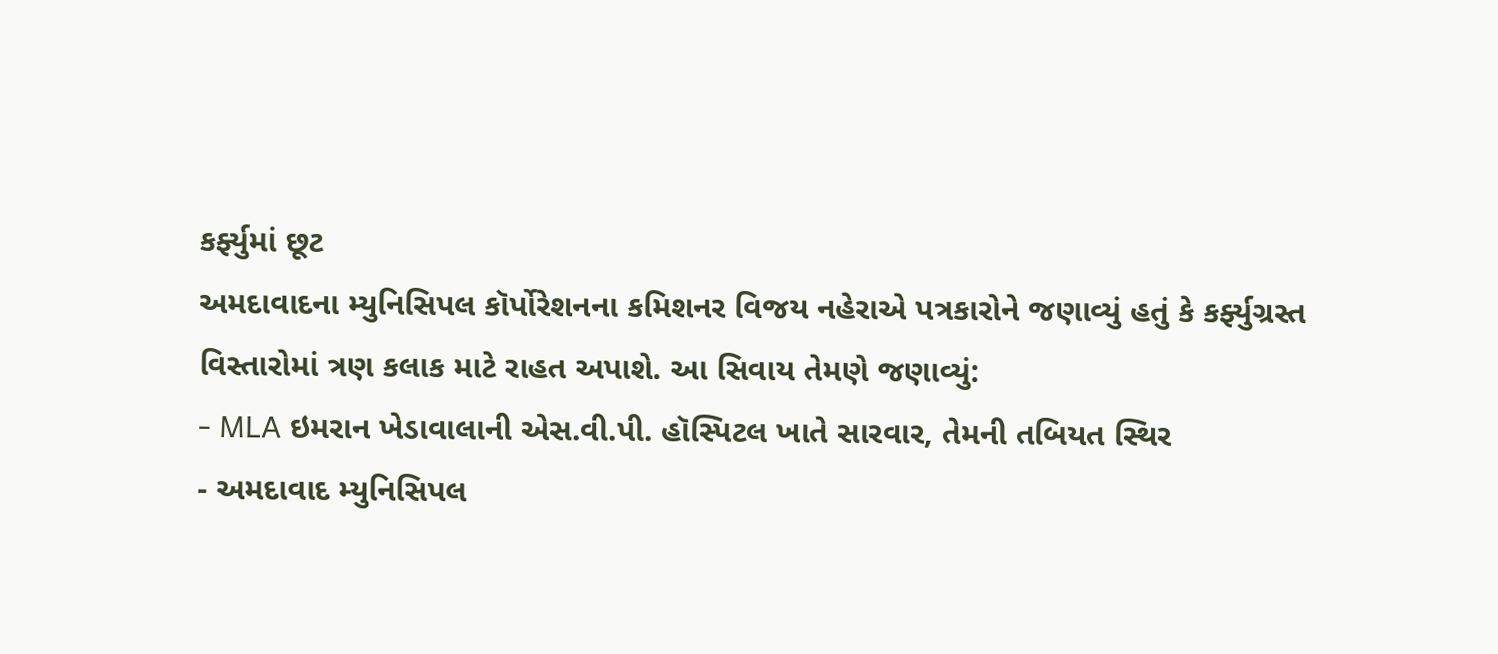કર્ફ્યુમાં છૂટ
અમદાવાદના મ્યુનિસિપલ કૉર્પોરેશનના કમિશનર વિજય નહેરાએ પત્રકારોને જણાવ્યું હતું કે કર્ફ્યુગ્રસ્ત વિસ્તારોમાં ત્રણ કલાક માટે રાહત અપાશે. આ સિવાય તેમણે જણાવ્યું:
- MLA ઇમરાન ખેડાવાલાની એસ.વી.પી. હૉસ્પિટલ ખાતે સારવાર, તેમની તબિયત સ્થિર
- અમદાવાદ મ્યુનિસિપલ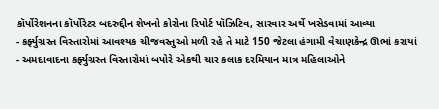કૉર્પોરેશનના કૉર્પોરેટર બદરુદ્દીન શેખનો કોરોના રિપોર્ટ પૉઝિટિવ, સારવાર અર્થે ખસેડવામાં આવ્યા
- કર્ફ્યુગ્રસ્ત વિસ્તારોમાં આવશ્યક ચીજવસ્તુઓ મળી રહે તે માટે 150 જેટલા હંગામી વેચાણકેન્દ્ર ઊભાં કરાયાં
- અમદાવાદના કર્ફ્યુગ્રસ્ત વિસ્તારોમાં બપોરે એકથી ચાર કલાક દરમિયાન માત્ર મહિલાઓને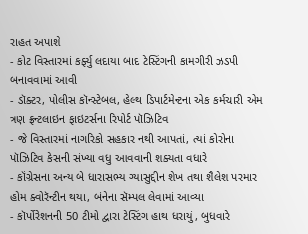રાહત અપાશે
- કોટ વિસ્તારમાં કર્ફ્યુ લદાયા બાદ ટેસ્ટિંગની કામગીરી ઝડપી બનાવવામાં આવી
- ડૉક્ટર, પોલીસ કૉન્સ્ટેબલ, હેલ્થ ડિપાર્ટમેન્ટના એક કર્મચારી એમ ત્રણ ફ્રન્ટલાઇન ફાઇટર્સના રિપોર્ટ પૉઝિટિવ
- જે વિસ્તારમાં નાગરિકો સહકાર નથી આપતાં, ત્યાં કોરોના પૉઝિટિવ કેસની સંખ્યા વધુ આવવાની શક્યતા વધારે
- કૉંગ્રેસના અન્ય બે ધારાસભ્ય ગ્યાસુદ્દીન શેખ તથા શૈલેશ પરમાર હોમ ક્વોરૅન્ટીન થયા, બંનેના સૅમ્પલ લેવામાં આવ્યા
- કૉર્પોરેશનની 50 ટીમો દ્વારા ટેસ્ટિંગ હાથ ધરાયું, બુધવારે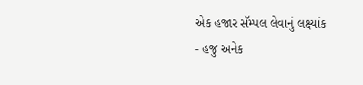એક હજાર સૅમ્પલ લેવાનું લક્ષ્યાંક
- હજુ અનેક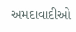અમદાવાદીઓ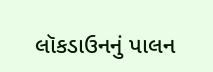લૉકડાઉનનું પાલન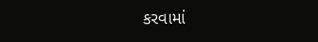કરવામાં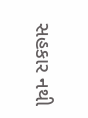સહકાર નથી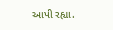આપી રહ્યા.